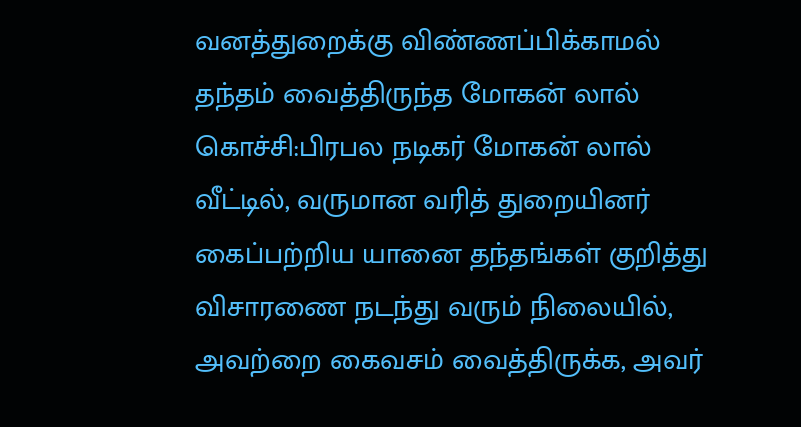வனத்துறைக்கு விண்ணப்பிக்காமல் தந்தம் வைத்திருந்த மோகன் லால்
கொச்சி:பிரபல நடிகர் மோகன் லால் வீட்டில், வருமான வரித் துறையினர் கைப்பற்றிய யானை தந்தங்கள் குறித்து விசாரணை நடந்து வரும் நிலையில், அவற்றை கைவசம் வைத்திருக்க, அவர்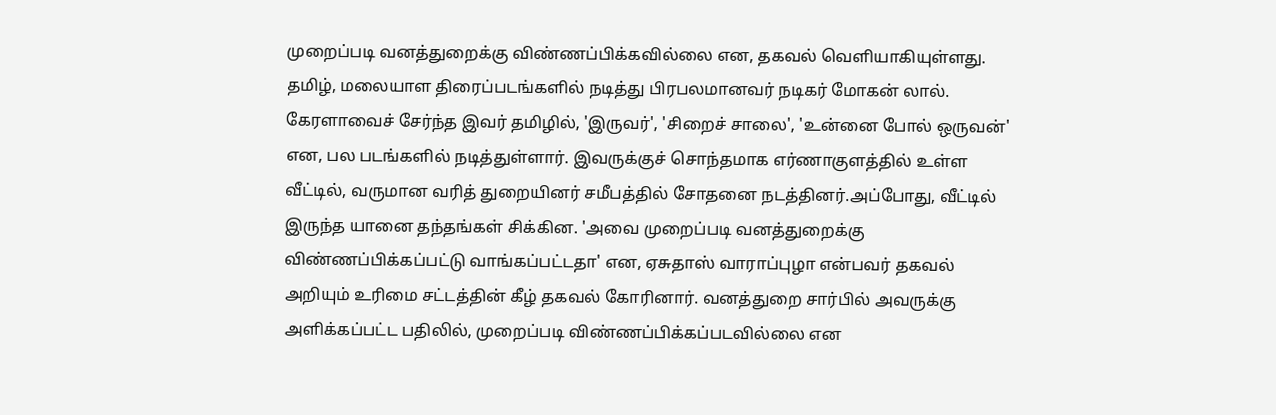முறைப்படி வனத்துறைக்கு விண்ணப்பிக்கவில்லை என, தகவல் வெளியாகியுள்ளது. தமிழ், மலையாள திரைப்படங்களில் நடித்து பிரபலமானவர் நடிகர் மோகன் லால். கேரளாவைச் சேர்ந்த இவர் தமிழில், 'இருவர்', 'சிறைச் சாலை', 'உன்னை போல் ஒருவன்' என, பல படங்களில் நடித்துள்ளார். இவருக்குச் சொந்தமாக எர்ணாகுளத்தில் உள்ள வீட்டில், வருமான வரித் துறையினர் சமீபத்தில் சோதனை நடத்தினர்.அப்போது, வீட்டில் இருந்த யானை தந்தங்கள் சிக்கின. 'அவை முறைப்படி வனத்துறைக்கு விண்ணப்பிக்கப்பட்டு வாங்கப்பட்டதா' என, ஏசுதாஸ் வாராப்புழா என்பவர் தகவல் அறியும் உரிமை சட்டத்தின் கீழ் தகவல் கோரினார். வனத்துறை சார்பில் அவருக்கு அளிக்கப்பட்ட பதிலில், முறைப்படி விண்ணப்பிக்கப்படவில்லை என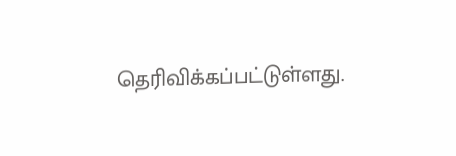தெரிவிக்கப்பட்டுள்ளது.